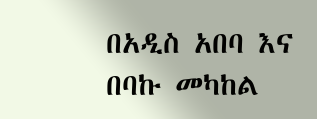በአዲስ አበባ እና በባኩ መካከል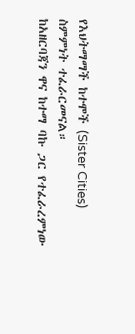የእህትማማች ከተሞች (Sister Cities) ስምምነት ተፈራርመናል።
ከአዘርባጃን ዋና ከተማ ባኩ ጋር የተፈራረምነው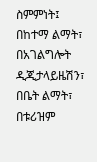ስምምነት፤ በከተማ ልማት፣ በአገልግሎት ዲጂታላይዜሽን፣ በቤት ልማት፣ በቱሪዝም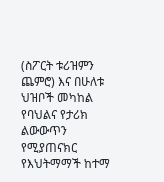(ስፖርት ቱሪዝምን ጨምሮ) እና በሁለቱ ህዝቦች መካከል የባህልና የታሪክ ልውውጥን የሚያጠናክር የእህትማማች ከተማ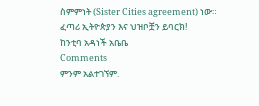ስምምነት (Sister Cities agreement) ነው።
ፈጣሪ ኢትዮጵያን እና ህዝቦቿን ይባርክ!
ከንቲባ አዳነች አቤቤ
Comments
ምንም አልተገኘም.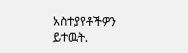አስተያየቶችዎን ይተዉት.